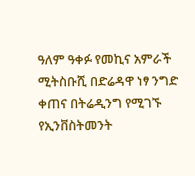ዓለም ዓቀፉ የመኪና አምራች ሚትስቡሺ በድሬዳዋ ነፃ ንግድ ቀጠና በትሬዲንግ የሚገኙ የኢንቨስትመንት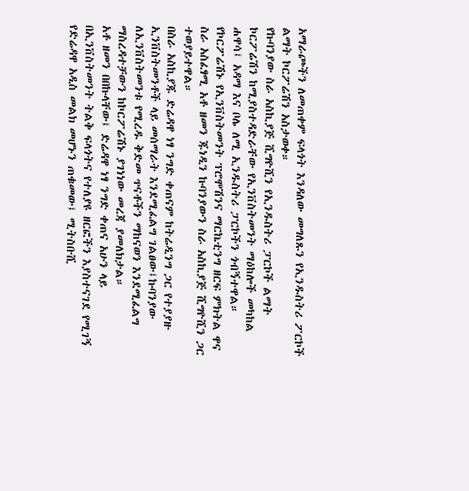አማራጮችን ለመጠቀም ፍላጎት እንዳለው መግለጹን የኢንዱስትሪ ፖርኮች ልማት ኮርፖሬሽን አስታወቀ።
የኩባንያው ስራ አስኪያጅ ሺግዮሺን የኢንዱስትሪ ፓርኮች ልማት ኮርፖሬሽን ከሚያስተዳድራቸው የኢንቨስትመንት ማዕከሎች መካከል ሐዋሳ፤ አዳማ እና ቦሌ ለሚ ኢንዱስትሪ ፓርኮችን ጎብኝተዋል።
የኮርፖሬሽኑ የኢንቨስትመንት ፕሮሞሽንና ማርኬቲንግ ዘርፍ ምክትል ዋና ስራ አስፈፃሚ አቶ ዘመን ጁነዲን ኩባንያውን ስራ አስኪያጅ ሺግዮሺን ጋር ተወያይተዋል።
በስራ አስኪያጁ ድሬዳዋ ነፃ ንግድ ቀጠናም ከትሬዲንግ ጋር የተያያዙ ኢንቨስትመንቶች ላይ መሰማራት እንደሚፈልግ ገልፀው፤ኩባንያው ለኢንቨስትመንቱ የሚረዱ ቅድመ ጥናቶችን ማከናወን እንደሚፈልግ ማስረዳተቻውን ከኮርፖሬሽኑ ያገነነው መረጃ ያመለክታል።
አቶ ዘመን በበኩላቸው፤ ድሬዳዋ ነፃ ንግድ ቀጠና አሁን ላይ በኢንቨስትመንት ትልቅ ፍላጎትና የተለያዩ ዘርፎችን እያስተናገደ የሚገኝ የድሬዳዋ አዲስ መልክ መሆኑን ጠቁመው፤ ሚትስቡሺ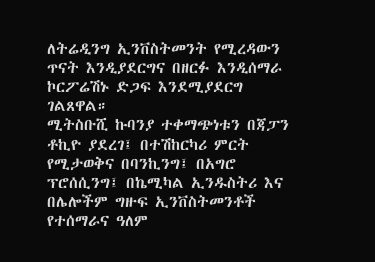ለትሬዲንግ ኢንቨስትመንት የሚረዳውን ጥናት እንዲያደርግና በዘርፉ እንዲሰማራ ኮርፖሬሽኑ ድጋፍ እንደሚያደርግ ገልጸዋል።
ሚትስቡሺ ኩባንያ ተቀማጭነቱን በጃፓን ቶኪዮ ያደረገ፤ በተሽከርካሪ ምርት የሚታወቅና በባንኪንግ፤ በአግሮ ፕሮሰሲንግ፤ በኬሚካል ኢንዱስትሪ እና በሌሎችም ግዙፍ ኢንቨስትመንቶች የተሰማራና ዓለም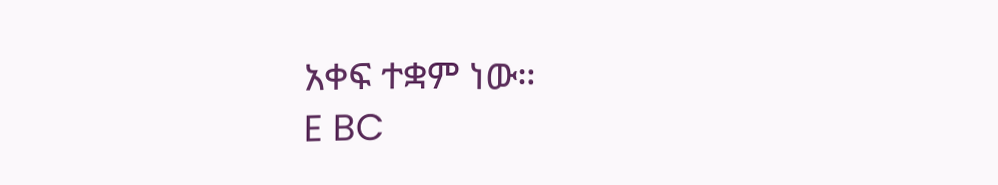አቀፍ ተቋም ነው።
E BC